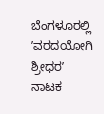ಬೆಂಗಳೂರಲ್ಲಿ ʼವರದಯೋಗಿ ಶ್ರೀಧರʼ ನಾಟಕ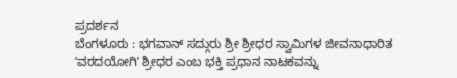ಪ್ರದರ್ಶನ
ಬೆಂಗಳೂರು : ಭಗವಾನ್ ಸದ್ಗುರು ಶ್ರೀ ಶ್ರೀಧರ ಸ್ವಾಮಿಗಳ ಜೀವನಾಧಾರಿತ ʼವರದಯೋಗಿʼ ಶ್ರೀಧರ ಎಂಬ ಭಕ್ತಿ ಪ್ರಧಾನ ನಾಟಕವನ್ನು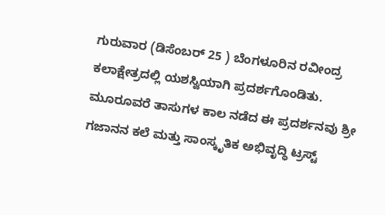ಗುರುವಾರ (ಡಿಸೆಂಬರ್ 25 ) ಬೆಂಗಳೂರಿನ ರವೀಂದ್ರ ಕಲಾಕ್ಷೇತ್ರದಲ್ಲಿ ಯಶಸ್ವಿಯಾಗಿ ಪ್ರದರ್ಶಗೊಂಡಿತು. ಮೂರೂವರೆ ತಾಸುಗಳ ಕಾಲ ನಡೆದ ಈ ಪ್ರದರ್ಶನವು ಶ್ರೀ ಗಜಾನನ ಕಲೆ ಮತ್ತು ಸಾಂಸ್ಕೃತಿಕ ಅಭಿವೃದ್ಧಿ ಟ್ರಸ್ಟ್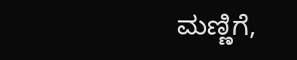ಮಣ್ಣಿಗೆ,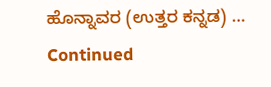ಹೊನ್ನಾವರ (ಉತ್ತರ ಕನ್ನಡ) … Continued